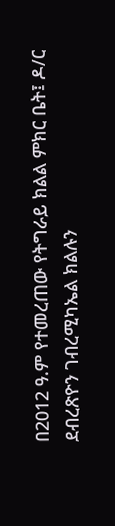በ2012 ዓ.ም የተመረጠው የትግራይ ክልል ምክር ቤት፤ ዶ/ር ደብረጽዮን ገብረሚካኤል ክልሉን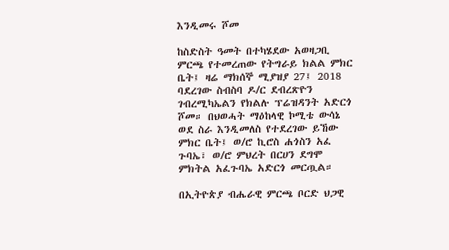እንዲመሩ ሾመ

ከስድስት ዓመት በተካሄደው አወዛጋቢ ምርጫ የተመረጠው የትግራይ ክልል ምክር ቤት፤ ዛሬ ማክሰኞ ሚያዝያ 27፤ 2018 ባደረገው ስብስባ ዶ/ር ደብረጽዮን ገብረሚካኤልን የክልሉ ፕሬዝዳንት አድርጎ ሾመ። በህወሓት ማዕከላዊ ኮሚቴ ውሳኔ ወደ ስራ እንዲመለስ የተደረገው ይኸው ምክር ቤት፤ ወ/ሮ ኪሮስ ሐጎስን አፈ ጉባኤ፣ ወ/ሮ ምህረት በርሀን ደግሞ ምክትል አፈጉባኤ አድርጎ መርጧል።

በኢትዮጵያ ብሔራዊ ምርጫ ቦርድ ህጋዊ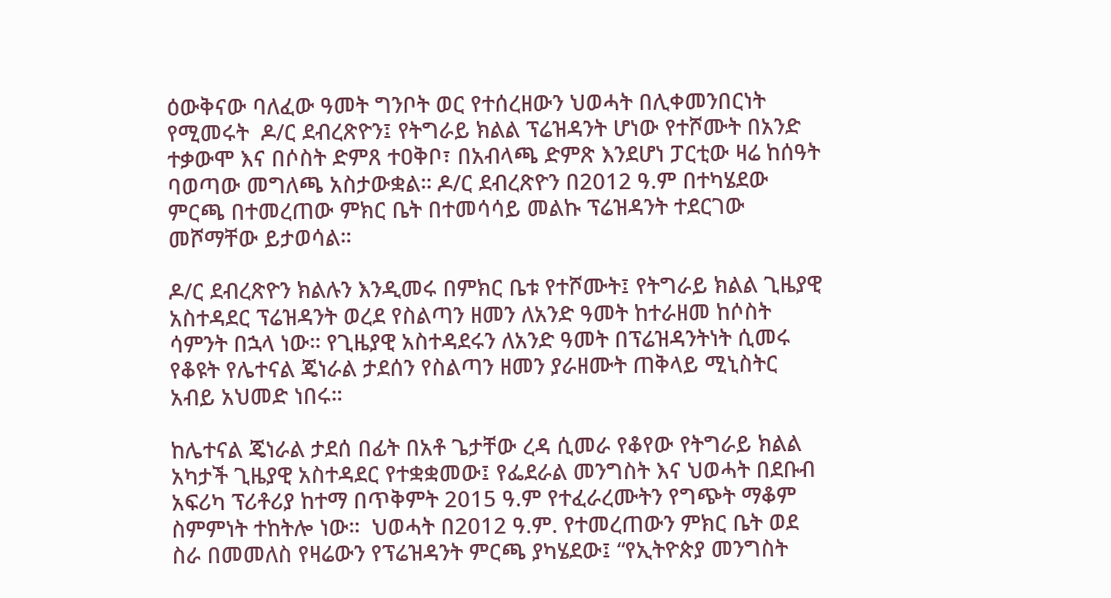ዕውቅናው ባለፈው ዓመት ግንቦት ወር የተሰረዘውን ህወሓት በሊቀመንበርነት የሚመሩት  ዶ/ር ደብረጽዮን፤ የትግራይ ክልል ፕሬዝዳንት ሆነው የተሾሙት በአንድ ተቃውሞ እና በሶስት ድምጸ ተዐቅቦ፣ በአብላጫ ድምጽ እንደሆነ ፓርቲው ዛሬ ከሰዓት ባወጣው መግለጫ አስታውቋል። ዶ/ር ደብረጽዮን በ2012 ዓ.ም በተካሄደው ምርጫ በተመረጠው ምክር ቤት በተመሳሳይ መልኩ ፕሬዝዳንት ተደርገው መሾማቸው ይታወሳል።

ዶ/ር ደብረጽዮን ክልሉን እንዲመሩ በምክር ቤቱ የተሾሙት፤ የትግራይ ክልል ጊዜያዊ አስተዳደር ፕሬዝዳንት ወረደ የስልጣን ዘመን ለአንድ ዓመት ከተራዘመ ከሶስት ሳምንት በኋላ ነው። የጊዜያዊ አስተዳደሩን ለአንድ ዓመት በፕሬዝዳንትነት ሲመሩ የቆዩት የሌተናል ጄነራል ታደሰን የስልጣን ዘመን ያራዘሙት ጠቅላይ ሚኒስትር አብይ አህመድ ነበሩ።

ከሌተናል ጄነራል ታደሰ በፊት በአቶ ጌታቸው ረዳ ሲመራ የቆየው የትግራይ ክልል አካታች ጊዜያዊ አስተዳደር የተቋቋመው፤ የፌደራል መንግስት እና ህወሓት በደቡብ አፍሪካ ፕሪቶሪያ ከተማ በጥቅምት 2015 ዓ.ም የተፈራረሙትን የግጭት ማቆም ስምምነት ተከትሎ ነው።  ህወሓት በ2012 ዓ.ም. የተመረጠውን ምክር ቤት ወደ ስራ በመመለስ የዛሬውን የፕሬዝዳንት ምርጫ ያካሄደው፤ “የኢትዮጵያ መንግስት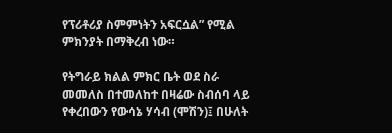የፕሪቶሪያ ስምምነትን አፍርሷል” የሚል ምክንያት በማቅረብ ነው።

የትግራይ ክልል ምክር ቤት ወደ ስራ መመለስ በተመለከተ በዛሬው ስብሰባ ላይ የቀረበውን የውሳኔ ሃሳብ (ሞሽን)፤ በሁለት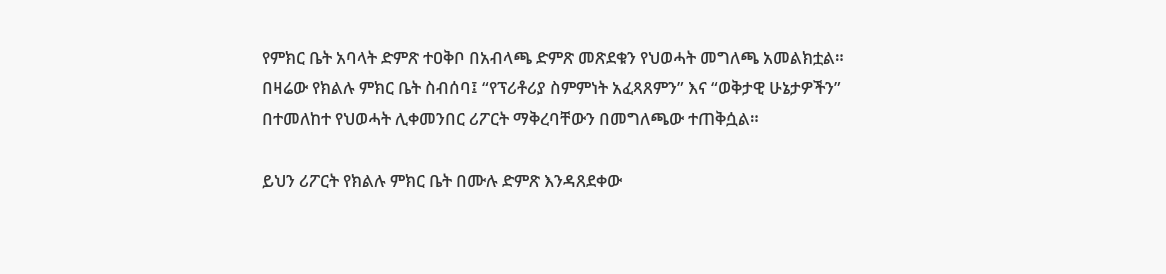የምክር ቤት አባላት ድምጽ ተዐቅቦ በአብላጫ ድምጽ መጽደቁን የህወሓት መግለጫ አመልክቷል። በዛሬው የክልሉ ምክር ቤት ስብሰባ፤ “የፕሪቶሪያ ስምምነት አፈጻጸምን” እና “ወቅታዊ ሁኔታዎችን” በተመለከተ የህወሓት ሊቀመንበር ሪፖርት ማቅረባቸውን በመግለጫው ተጠቅሷል።

ይህን ሪፖርት የክልሉ ምክር ቤት በሙሉ ድምጽ እንዳጸደቀው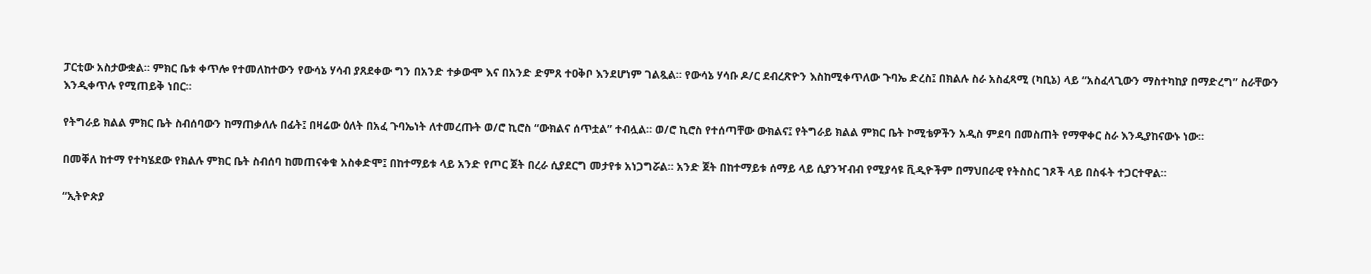ፓርቲው አስታውቋል። ምክር ቤቱ ቀጥሎ የተመለከተውን የውሳኔ ሃሳብ ያጸደቀው ግን በአንድ ተቃውሞ እና በአንድ ድምጸ ተዐቅቦ እንደሆነም ገልጿል። የውሳኔ ሃሳቡ ዶ/ር ደብረጽዮን እስከሚቀጥለው ጉባኤ ድረስ፤ በክልሉ ስራ አስፈጻሚ (ካቢኔ) ላይ “አስፈላጊውን ማስተካከያ በማድረግ” ስራቸውን እንዲቀጥሉ የሚጠይቅ ነበር።

የትግራይ ክልል ምክር ቤት ስብሰባውን ከማጠቃለሉ በፊት፤ በዛሬው ዕለት በአፈ ጉባኤነት ለተመረጡት ወ/ሮ ኪሮስ “ውክልና ሰጥቷል” ተብሏል። ወ/ሮ ኪሮስ የተሰጣቸው ውክልና፤ የትግራይ ክልል ምክር ቤት ኮሚቴዎችን አዲስ ምደባ በመስጠት የማዋቀር ስራ እንዲያከናውኑ ነው።

በመቐለ ከተማ የተካሄደው የክልሉ ምክር ቤት ስብሰባ ከመጠናቀቁ አስቀድሞ፤ በከተማይቱ ላይ አንድ የጦር ጀት በረራ ሲያደርግ መታየቱ አነጋግሯል። አንድ ጀት በከተማይቱ ሰማይ ላይ ሲያንዣብብ የሚያሳዩ ቪዲዮችም በማህበራዊ የትስስር ገጾች ላይ በስፋት ተጋርተዋል።

“ኢትዮጵያ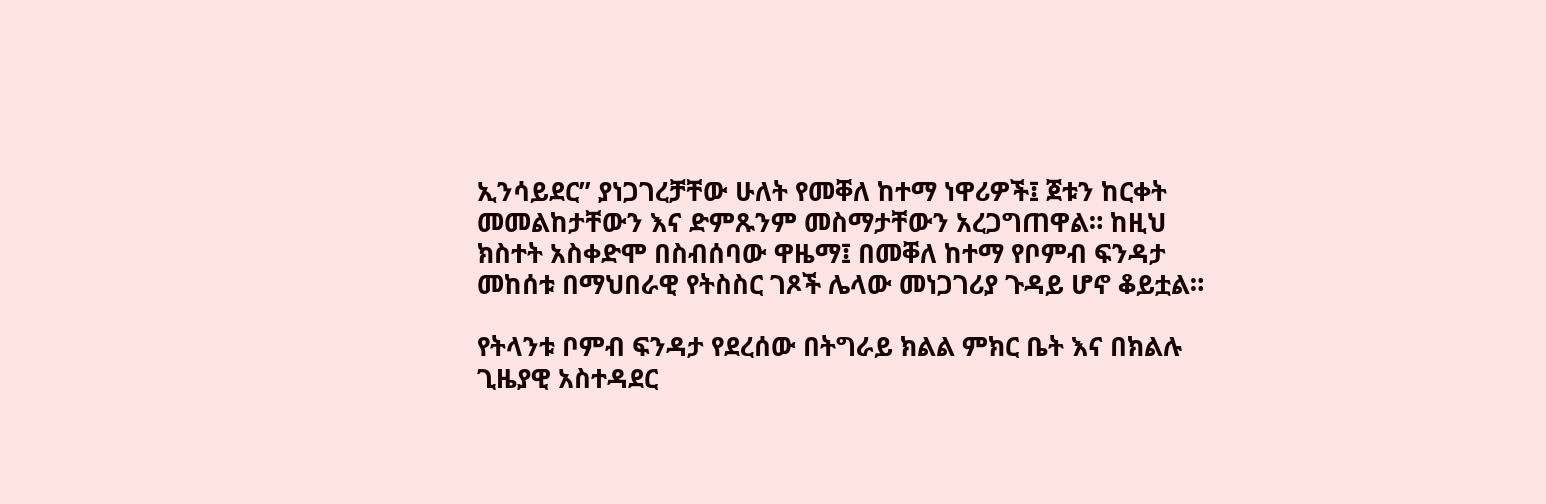ኢንሳይደር” ያነጋገረቻቸው ሁለት የመቐለ ከተማ ነዋሪዎች፤ ጀቱን ከርቀት መመልከታቸውን እና ድምጹንም መስማታቸውን አረጋግጠዋል። ከዚህ ክስተት አስቀድሞ በስብሰባው ዋዜማ፤ በመቐለ ከተማ የቦምብ ፍንዳታ መከሰቱ በማህበራዊ የትስስር ገጾች ሌላው መነጋገሪያ ጉዳይ ሆኖ ቆይቷል።

የትላንቱ ቦምብ ፍንዳታ የደረሰው በትግራይ ክልል ምክር ቤት እና በክልሉ ጊዜያዊ አስተዳደር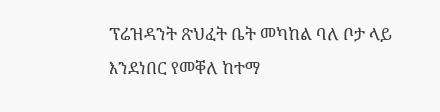ፕሬዝዳንት ጽህፈት ቤት መካከል ባለ ቦታ ላይ እንደነበር የመቐለ ከተማ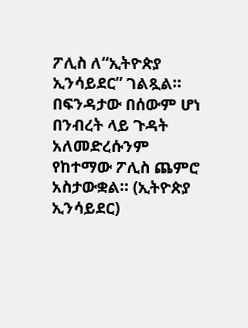ፖሊስ ለ“ኢትዮጵያ ኢንሳይደር” ገልጿል። በፍንዳታው በሰውም ሆነ በንብረት ላይ ጉዳት አለመድረሱንም የከተማው ፖሊስ ጨምሮ አስታውቋል። (ኢትዮጵያ ኢንሳይደር)